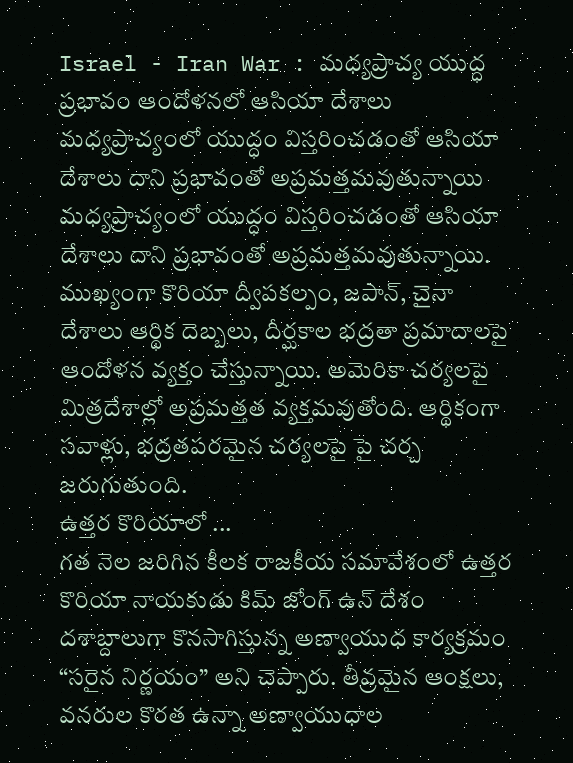Israel - Iran War : మధ్యప్రాచ్య యుద్ధ ప్రభావం ఆందోళనలో ఆసియా దేశాలు
మధ్యప్రాచ్యంలో యుద్ధం విస్తరించడంతో ఆసియా దేశాలు దాని ప్రభావంతో అప్రమత్తమవుతున్నాయి
మధ్యప్రాచ్యంలో యుద్ధం విస్తరించడంతో ఆసియా దేశాలు దాని ప్రభావంతో అప్రమత్తమవుతున్నాయి. ముఖ్యంగా కొరియా ద్వీపకల్పం, జపాన్, చైనా దేశాలు ఆర్థిక దెబ్బలు, దీర్ఘకాల భద్రతా ప్రమాదాలపై ఆందోళన వ్యక్తం చేస్తున్నాయి. అమెరికా చర్యలపై మిత్రదేశాల్లో అప్రమత్తత వ్యక్తమవుతోంది. ఆర్థికంగా సవాళ్లు, భద్రతపరమైన చర్యలపై పై చర్చ జరుగుతుంది.
ఉత్తర కొరియాలో ...
గత నెల జరిగిన కీలక రాజకీయ సమావేశంలో ఉత్తర కొరియా నాయకుడు కిమ్ జోంగ్ ఉన్ దేశం దశాబ్దాలుగా కొనసాగిస్తున్న అణ్వాయుధ కార్యక్రమం “సరైన నిర్ణయం” అని చెప్పారు. తీవ్రమైన ఆంక్షలు, వనరుల కొరత ఉన్నా అణ్వాయుధాల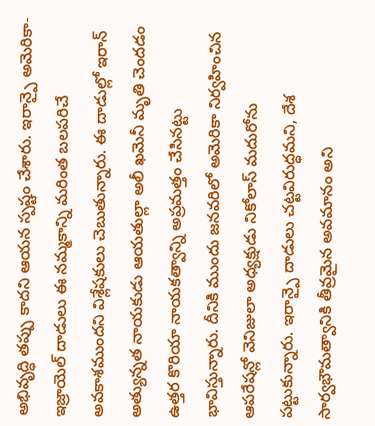అభివృద్ధి తప్పు కాదని ఆయన స్పష్టం చేశారు. ఇరాన్పై అమెరికా-ఇజ్రాయెల్ దాడులు ఈ నమ్మకాన్ని మరింత బలపరిచే అవకాశముందని విశ్లేషకులు చెబుతున్నారు. ఈ దాడుల్లో ఇరాన్ అత్యున్నత నాయకుడు ఆయతుల్లా అలీ ఖమెనీ మృతి చెందడం ఉత్తర కొరియా నాయకత్వాన్ని అప్రమత్తం చేసినట్టు భావిస్తున్నారు. దీనికి ముందు జనవరిలో అమెరికా నిర్వహించిన ఆపరేషన్లో వెనిజులా అధ్యక్షుడు నికోలాస్ మదురోను పట్టుకున్నారు. ఇరాన్పై దాడులు చట్టవిరుద్ధమని, దేశ సార్వభౌమత్వానికి తీవ్రమైన అవమానం అని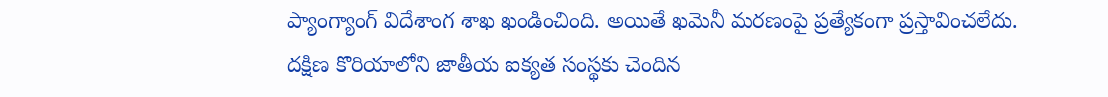ప్యాంగ్యాంగ్ విదేశాంగ శాఖ ఖండించింది. అయితే ఖమెనీ మరణంపై ప్రత్యేకంగా ప్రస్తావించలేదు. దక్షిణ కొరియాలోని జాతీయ ఐక్యత సంస్థకు చెందిన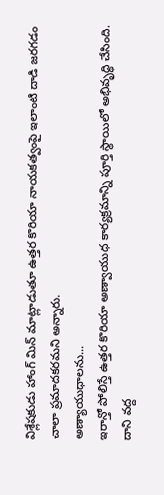విశ్లేషకుడు హాంగ్ మిన్ మాట్లాడుతూ ఉత్తర కొరియా నాయకత్వంపై ఇలాంటి దాడి జరగడం చాలా ప్రమాదకరమని అన్నారు.
అణ్యాయుధాలను...
ఇరాన్తో పోలిస్తే ఉత్తర కొరియా అణ్వాయుధ కార్యక్రమాన్ని పూర్తి స్థాయిలో అభివృద్ధి చేసింది. దాని వద్ద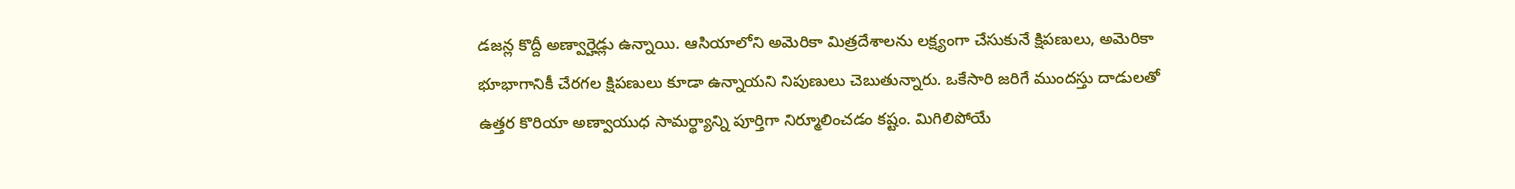డజన్ల కొద్దీ అణ్వార్హెడ్లు ఉన్నాయి. ఆసియాలోని అమెరికా మిత్రదేశాలను లక్ష్యంగా చేసుకునే క్షిపణులు, అమెరికా భూభాగానికీ చేరగల క్షిపణులు కూడా ఉన్నాయని నిపుణులు చెబుతున్నారు. ఒకేసారి జరిగే ముందస్తు దాడులతో ఉత్తర కొరియా అణ్వాయుధ సామర్థ్యాన్ని పూర్తిగా నిర్మూలించడం కష్టం. మిగిలిపోయే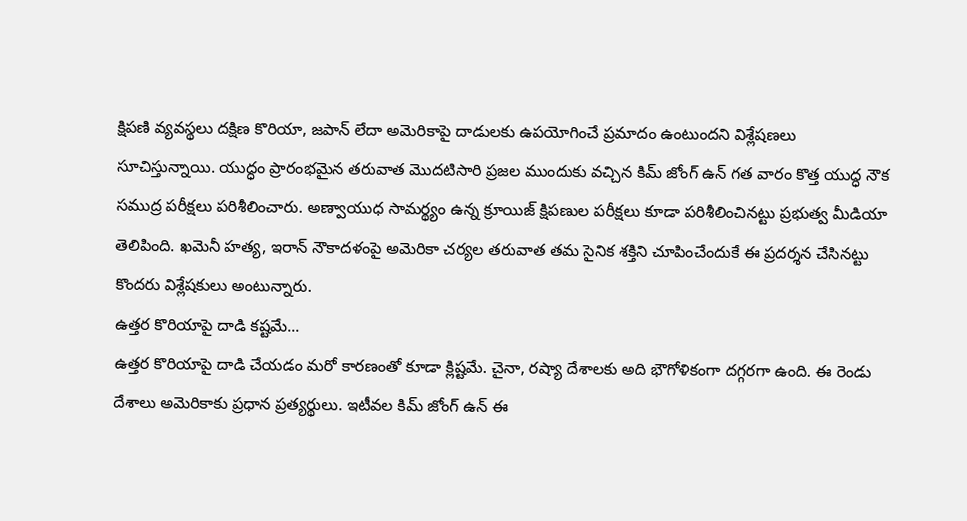క్షిపణి వ్యవస్థలు దక్షిణ కొరియా, జపాన్ లేదా అమెరికాపై దాడులకు ఉపయోగించే ప్రమాదం ఉంటుందని విశ్లేషణలు సూచిస్తున్నాయి. యుద్ధం ప్రారంభమైన తరువాత మొదటిసారి ప్రజల ముందుకు వచ్చిన కిమ్ జోంగ్ ఉన్ గత వారం కొత్త యుద్ధ నౌక సముద్ర పరీక్షలు పరిశీలించారు. అణ్వాయుధ సామర్థ్యం ఉన్న క్రూయిజ్ క్షిపణుల పరీక్షలు కూడా పరిశీలించినట్టు ప్రభుత్వ మీడియా తెలిపింది. ఖమెనీ హత్య, ఇరాన్ నౌకాదళంపై అమెరికా చర్యల తరువాత తమ సైనిక శక్తిని చూపించేందుకే ఈ ప్రదర్శన చేసినట్టు కొందరు విశ్లేషకులు అంటున్నారు.
ఉత్తర కొరియాపై దాడి కష్టమే...
ఉత్తర కొరియాపై దాడి చేయడం మరో కారణంతో కూడా క్లిష్టమే. చైనా, రష్యా దేశాలకు అది భౌగోళికంగా దగ్గరగా ఉంది. ఈ రెండు దేశాలు అమెరికాకు ప్రధాన ప్రత్యర్థులు. ఇటీవల కిమ్ జోంగ్ ఉన్ ఈ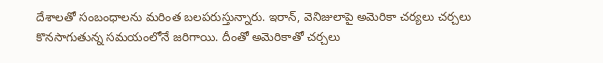దేశాలతో సంబంధాలను మరింత బలపరుస్తున్నారు. ఇరాన్, వెనిజులాపై అమెరికా చర్యలు చర్చలు కొనసాగుతున్న సమయంలోనే జరిగాయి. దీంతో అమెరికాతో చర్చలు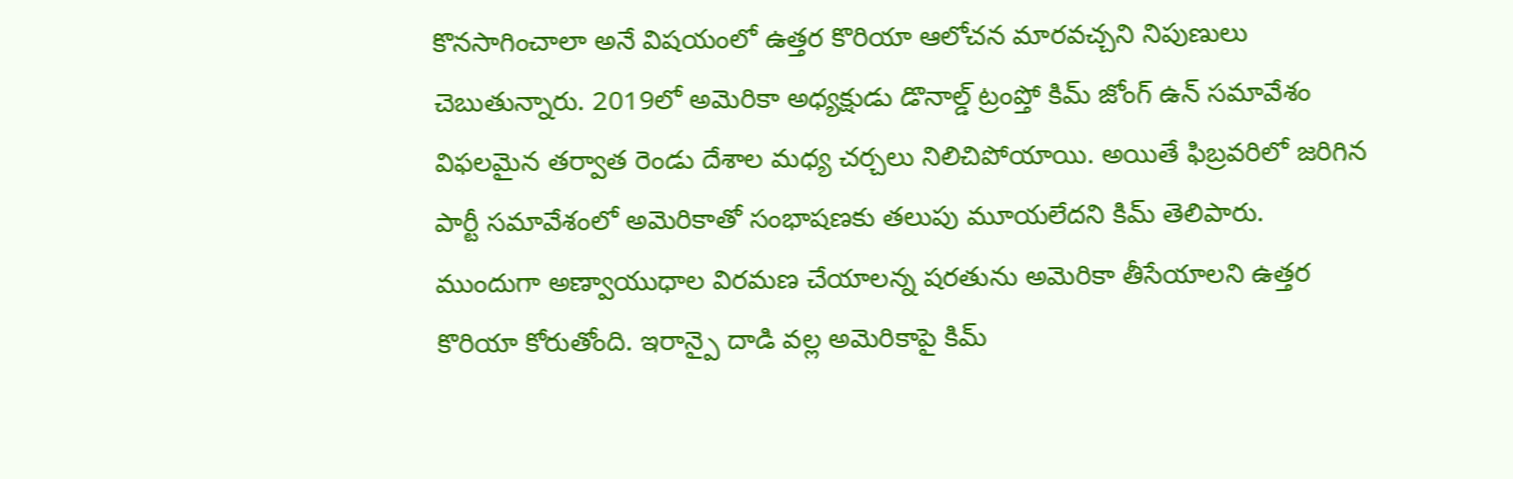కొనసాగించాలా అనే విషయంలో ఉత్తర కొరియా ఆలోచన మారవచ్చని నిపుణులు చెబుతున్నారు. 2019లో అమెరికా అధ్యక్షుడు డొనాల్డ్ ట్రంప్తో కిమ్ జోంగ్ ఉన్ సమావేశం విఫలమైన తర్వాత రెండు దేశాల మధ్య చర్చలు నిలిచిపోయాయి. అయితే ఫిబ్రవరిలో జరిగిన పార్టీ సమావేశంలో అమెరికాతో సంభాషణకు తలుపు మూయలేదని కిమ్ తెలిపారు. ముందుగా అణ్వాయుధాల విరమణ చేయాలన్న షరతును అమెరికా తీసేయాలని ఉత్తర కొరియా కోరుతోంది. ఇరాన్పై దాడి వల్ల అమెరికాపై కిమ్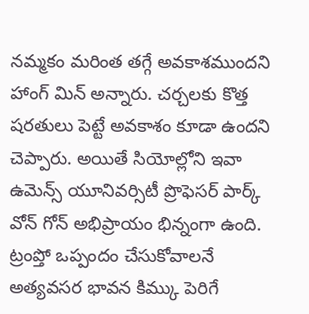నమ్మకం మరింత తగ్గే అవకాశముందని హాంగ్ మిన్ అన్నారు. చర్చలకు కొత్త షరతులు పెట్టే అవకాశం కూడా ఉందని చెప్పారు. అయితే సియోల్లోని ఇవా ఉమెన్స్ యూనివర్సిటీ ప్రొఫెసర్ పార్క్ వోన్ గోన్ అభిప్రాయం భిన్నంగా ఉంది. ట్రంప్తో ఒప్పందం చేసుకోవాలనే అత్యవసర భావన కిమ్కు పెరిగే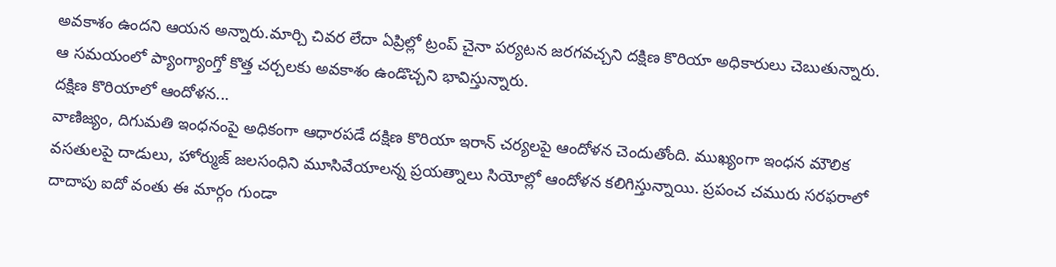అవకాశం ఉందని ఆయన అన్నారు.మార్చి చివర లేదా ఏప్రిల్లో ట్రంప్ చైనా పర్యటన జరగవచ్చని దక్షిణ కొరియా అధికారులు చెబుతున్నారు. ఆ సమయంలో ప్యాంగ్యాంగ్తో కొత్త చర్చలకు అవకాశం ఉండొచ్చని భావిస్తున్నారు.
దక్షిణ కొరియాలో ఆందోళన...
వాణిజ్యం, దిగుమతి ఇంధనంపై అధికంగా ఆధారపడే దక్షిణ కొరియా ఇరాన్ చర్యలపై ఆందోళన చెందుతోంది. ముఖ్యంగా ఇంధన మౌలిక వసతులపై దాడులు, హోర్ముజ్ జలసంధిని మూసివేయాలన్న ప్రయత్నాలు సియోల్లో ఆందోళన కలిగిస్తున్నాయి. ప్రపంచ చమురు సరఫరాలో దాదాపు ఐదో వంతు ఈ మార్గం గుండా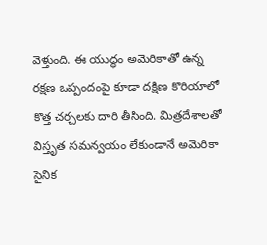వెళ్తుంది. ఈ యుద్ధం అమెరికాతో ఉన్న రక్షణ ఒప్పందంపై కూడా దక్షిణ కొరియాలో కొత్త చర్చలకు దారి తీసింది. మిత్రదేశాలతో విస్తృత సమన్వయం లేకుండానే అమెరికా సైనిక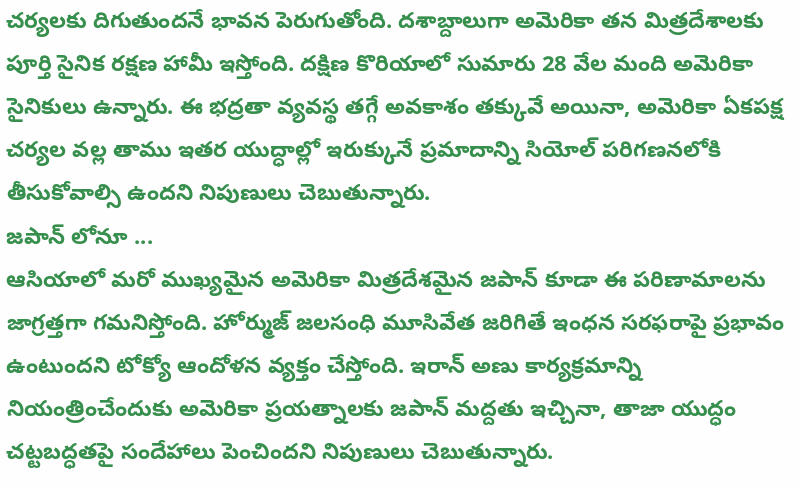చర్యలకు దిగుతుందనే భావన పెరుగుతోంది. దశాబ్దాలుగా అమెరికా తన మిత్రదేశాలకు పూర్తి సైనిక రక్షణ హామీ ఇస్తోంది. దక్షిణ కొరియాలో సుమారు 28 వేల మంది అమెరికా సైనికులు ఉన్నారు. ఈ భద్రతా వ్యవస్థ తగ్గే అవకాశం తక్కువే అయినా, అమెరికా ఏకపక్ష చర్యల వల్ల తాము ఇతర యుద్ధాల్లో ఇరుక్కునే ప్రమాదాన్ని సియోల్ పరిగణనలోకి తీసుకోవాల్సి ఉందని నిపుణులు చెబుతున్నారు.
జపాన్ లోనూ ...
ఆసియాలో మరో ముఖ్యమైన అమెరికా మిత్రదేశమైన జపాన్ కూడా ఈ పరిణామాలను జాగ్రత్తగా గమనిస్తోంది. హోర్ముజ్ జలసంధి మూసివేత జరిగితే ఇంధన సరఫరాపై ప్రభావం ఉంటుందని టోక్యో ఆందోళన వ్యక్తం చేస్తోంది. ఇరాన్ అణు కార్యక్రమాన్ని నియంత్రించేందుకు అమెరికా ప్రయత్నాలకు జపాన్ మద్దతు ఇచ్చినా, తాజా యుద్ధం చట్టబద్ధతపై సందేహాలు పెంచిందని నిపుణులు చెబుతున్నారు.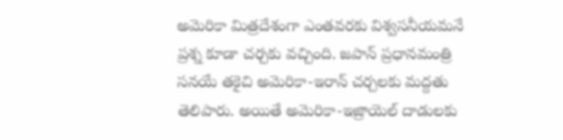అమెరికా మిత్రదేశంగా ఎంతవరకు విశ్వసనీయమనే ప్రశ్న కూడా చర్చకు వచ్చింది. జపాన్ ప్రధానమంత్రి సనయే తకైచి అమెరికా-ఇరాన్ చర్చలకు మద్దతు తెలిపారు. అయితే అమెరికా-ఇజ్రాయెల్ దాడులకు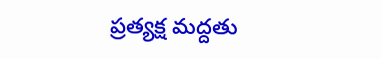ప్రత్యక్ష మద్దతు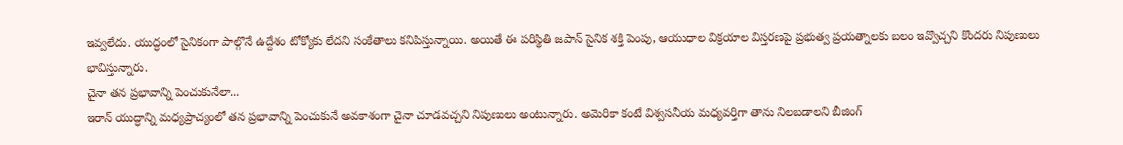ఇవ్వలేదు. యుద్ధంలో సైనికంగా పాల్గొనే ఉద్దేశం టోక్యోకు లేదని సంకేతాలు కనిపిస్తున్నాయి. అయితే ఈ పరిస్థితి జపాన్ సైనిక శక్తి పెంపు, ఆయుధాల విక్రయాల విస్తరణపై ప్రభుత్వ ప్రయత్నాలకు బలం ఇవ్వొచ్చని కొందరు నిపుణులు భావిస్తున్నారు.
చైనా తన ప్రభావాన్ని పెంచుకునేలా...
ఇరాన్ యుద్ధాన్ని మధ్యప్రాచ్యంలో తన ప్రభావాన్ని పెంచుకునే అవకాశంగా చైనా చూడవచ్చని నిపుణులు అంటున్నారు. అమెరికా కంటే విశ్వసనీయ మధ్యవర్తిగా తాను నిలబడాలని బీజింగ్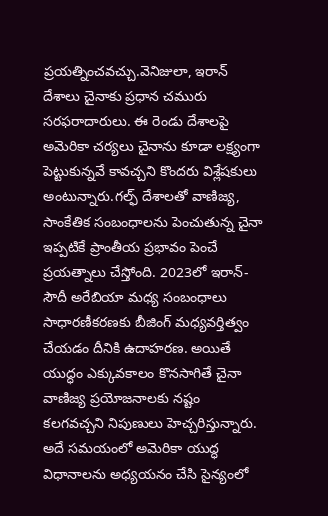ప్రయత్నించవచ్చు.వెనిజులా, ఇరాన్ దేశాలు చైనాకు ప్రధాన చమురు సరఫరాదారులు. ఈ రెండు దేశాలపై అమెరికా చర్యలు చైనాను కూడా లక్ష్యంగా పెట్టుకున్నవే కావచ్చని కొందరు విశ్లేషకులు అంటున్నారు.గల్ఫ్ దేశాలతో వాణిజ్య, సాంకేతిక సంబంధాలను పెంచుతున్న చైనా ఇప్పటికే ప్రాంతీయ ప్రభావం పెంచే ప్రయత్నాలు చేస్తోంది. 2023లో ఇరాన్-సౌదీ అరేబియా మధ్య సంబంధాలు సాధారణీకరణకు బీజింగ్ మధ్యవర్తిత్వం చేయడం దీనికి ఉదాహరణ. అయితే యుద్ధం ఎక్కువకాలం కొనసాగితే చైనా వాణిజ్య ప్రయోజనాలకు నష్టం కలగవచ్చని నిపుణులు హెచ్చరిస్తున్నారు. అదే సమయంలో అమెరికా యుద్ధ విధానాలను అధ్యయనం చేసి సైన్యంలో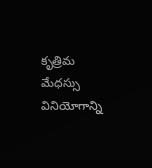కృత్రిమ మేధస్సు వినియోగాన్ని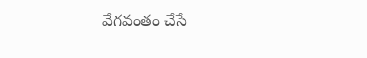వేగవంతం చేసే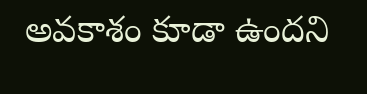అవకాశం కూడా ఉందని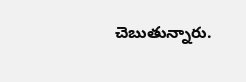చెబుతున్నారు.